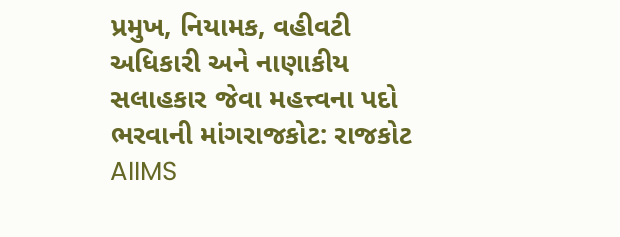પ્રમુખ, નિયામક, વહીવટી અધિકારી અને નાણાકીય સલાહકાર જેવા મહત્ત્વના પદો ભરવાની માંગરાજકોટ: રાજકોટ AIIMS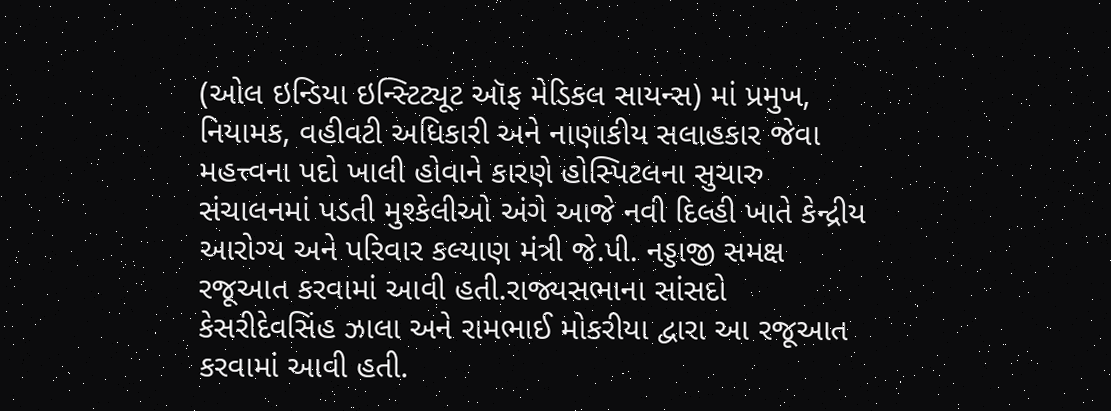(ઓલ ઇન્ડિયા ઇન્સ્ટિટ્યૂટ ઑફ મેડિકલ સાયન્સ) માં પ્રમુખ, નિયામક, વહીવટી અધિકારી અને નાણાકીય સલાહકાર જેવા મહત્ત્વના પદો ખાલી હોવાને કારણે હોસ્પિટલના સુચારુ સંચાલનમાં પડતી મુશ્કેલીઓ અંગે આજે નવી દિલ્હી ખાતે કેન્દ્રીય આરોગ્ય અને પરિવાર કલ્યાણ મંત્રી જે.પી. નડ્ડાજી સમક્ષ રજૂઆત કરવામાં આવી હતી.રાજ્યસભાના સાંસદો કેસરીદેવસિંહ ઝાલા અને રામભાઈ મોકરીયા દ્વારા આ રજૂઆત કરવામાં આવી હતી.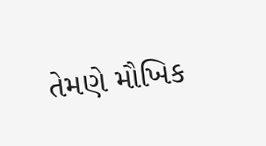તેમણે મૌખિક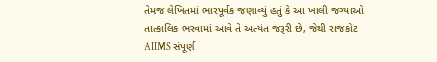તેમજ લેખિતમાં ભારપૂર્વક જણાવ્યું હતું કે આ ખાલી જગ્યાઓ તાત્કાલિક ભરવામાં આવે તે અત્યંત જરૂરી છે, જેથી રાજકોટ AIIMS સંપૂર્ણ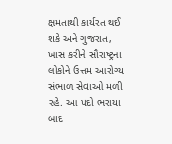ક્ષમતાથી કાર્યરત થઈ શકે અને ગુજરાત, ખાસ કરીને સૌરાષ્ટ્રના લોકોને ઉત્તમ આરોગ્ય સંભાળ સેવાઓ મળી રહે. આ પદો ભરાયા બાદ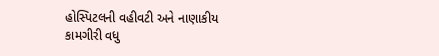હોસ્પિટલની વહીવટી અને નાણાકીય કામગીરી વધુ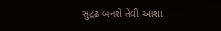સુદ્રઢ બનશે તેવી આશા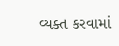વ્યક્ત કરવામાં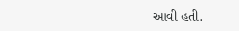આવી હતી.